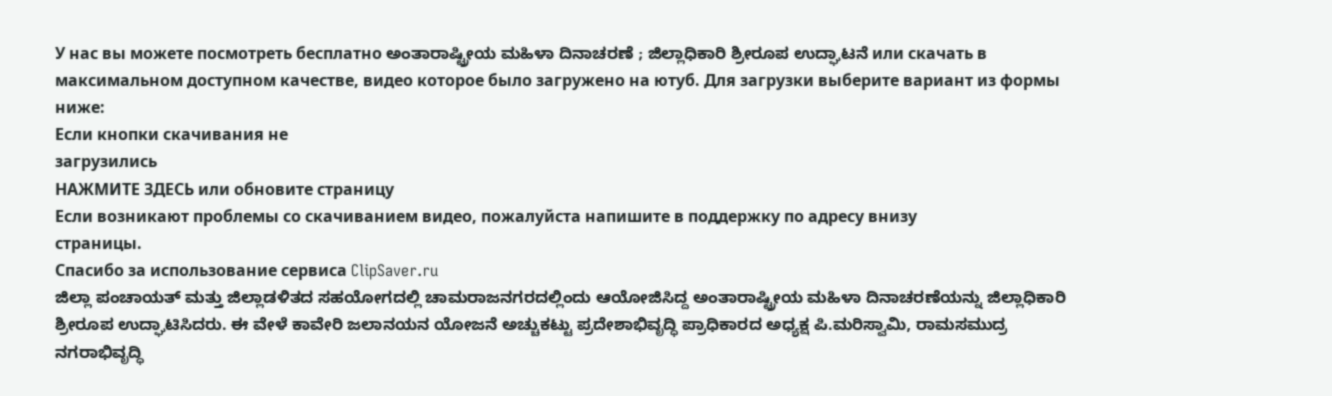У нас вы можете посмотреть бесплатно ಅಂತಾರಾಷ್ಟ್ರೀಯ ಮಹಿಳಾ ದಿನಾಚರಣೆ ; ಜಿಲ್ಲಾಧಿಕಾರಿ ಶ್ರೀರೂಪ ಉದ್ಘಾಟನೆ или скачать в максимальном доступном качестве, видео которое было загружено на ютуб. Для загрузки выберите вариант из формы ниже:
Если кнопки скачивания не
загрузились
НАЖМИТЕ ЗДЕСЬ или обновите страницу
Если возникают проблемы со скачиванием видео, пожалуйста напишите в поддержку по адресу внизу
страницы.
Спасибо за использование сервиса ClipSaver.ru
ಜಿಲ್ಲಾ ಪಂಚಾಯತ್ ಮತ್ತು ಜಿಲ್ಲಾಡಳಿತದ ಸಹಯೋಗದಲ್ಲಿ ಚಾಮರಾಜನಗರದಲ್ಲಿಂದು ಆಯೋಜಿಸಿದ್ದ ಅಂತಾರಾಷ್ಟ್ರೀಯ ಮಹಿಳಾ ದಿನಾಚರಣೆಯನ್ನು ಜಿಲ್ಲಾಧಿಕಾರಿ ಶ್ರೀರೂಪ ಉದ್ಘಾಟಿಸಿದರು. ಈ ವೇಳೆ ಕಾವೇರಿ ಜಲಾನಯನ ಯೋಜನೆ ಅಚ್ಚುಕಟ್ಟು ಪ್ರದೇಶಾಭಿವೃದ್ಧಿ ಪ್ರಾಧಿಕಾರದ ಅಧ್ಯಕ್ಷ ಪಿ.ಮರಿಸ್ವಾಮಿ, ರಾಮಸಮುದ್ರ ನಗರಾಭಿವೃದ್ಧಿ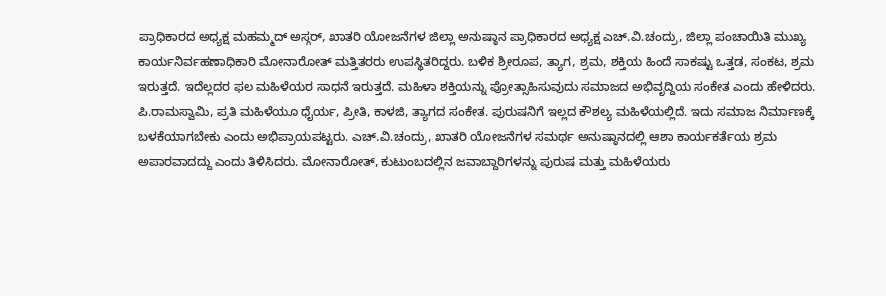ಪ್ರಾಧಿಕಾರದ ಅಧ್ಯಕ್ಷ ಮಹಮ್ಮದ್ ಅಸ್ಗರ್, ಖಾತರಿ ಯೋಜನೆಗಳ ಜಿಲ್ಲಾ ಅನುಷ್ಠಾನ ಪ್ರಾಧಿಕಾರದ ಅಧ್ಯಕ್ಷ ಎಚ್.ವಿ.ಚಂದ್ರು, ಜಿಲ್ಲಾ ಪಂಚಾಯಿತಿ ಮುಖ್ಯ ಕಾರ್ಯನಿರ್ವಹಣಾಧಿಕಾರಿ ಮೋನಾರೋತ್ ಮತ್ತಿತರರು ಉಪಸ್ಥಿತರಿದ್ದರು. ಬಳಿಕ ಶ್ರೀರೂಪ, ತ್ಯಾಗ, ಶ್ರಮ, ಶಕ್ತಿಯ ಹಿಂದೆ ಸಾಕಷ್ಟು ಒತ್ತಡ, ಸಂಕಟ, ಶ್ರಮ ಇರುತ್ತದೆ. ಇದೆಲ್ಲದರ ಫಲ ಮಹಿಳೆಯರ ಸಾಧನೆ ಇರುತ್ತದೆ. ಮಹಿಳಾ ಶಕ್ತಿಯನ್ನು ಪ್ರೋತ್ಸಾಹಿಸುವುದು ಸಮಾಜದ ಅಭಿವೃದ್ದಿಯ ಸಂಕೇತ ಎಂದು ಹೇಳಿದರು. ಪಿ.ರಾಮಸ್ವಾಮಿ, ಪ್ರತಿ ಮಹಿಳೆಯೂ ಧೈರ್ಯ, ಪ್ರೀತಿ, ಕಾಳಜಿ, ತ್ಯಾಗದ ಸಂಕೇತ. ಪುರುಷನಿಗೆ ಇಲ್ಲದ ಕೌಶಲ್ಯ ಮಹಿಳೆಯಲ್ಲಿದೆ. ಇದು ಸಮಾಜ ನಿರ್ಮಾಣಕ್ಕೆ ಬಳಕೆಯಾಗಬೇಕು ಎಂದು ಅಭಿಪ್ರಾಯಪಟ್ಟರು. ಎಚ್.ವಿ.ಚಂದ್ರು, ಖಾತರಿ ಯೋಜನೆಗಳ ಸಮರ್ಥ ಅನುಷ್ಠಾನದಲ್ಲಿ ಆಶಾ ಕಾರ್ಯಕರ್ತೆಯ ಶ್ರಮ ಅಪಾರವಾದದ್ದು ಎಂದು ತಿಳಿಸಿದರು. ಮೋನಾರೋತ್, ಕುಟುಂಬದಲ್ಲಿನ ಜವಾಬ್ದಾರಿಗಳನ್ನು ಪುರುಷ ಮತ್ತು ಮಹಿಳೆಯರು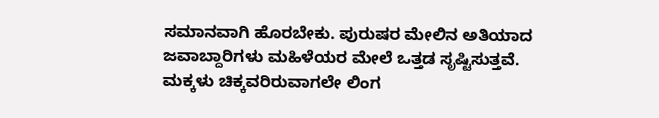ಸಮಾನವಾಗಿ ಹೊರಬೇಕು. ಪುರುಷರ ಮೇಲಿನ ಅತಿಯಾದ ಜವಾಬ್ದಾರಿಗಳು ಮಹಿಳೆಯರ ಮೇಲೆ ಒತ್ತಡ ಸೃಷ್ಟಿಸುತ್ತವೆ. ಮಕ್ಕಳು ಚಿಕ್ಕವರಿರುವಾಗಲೇ ಲಿಂಗ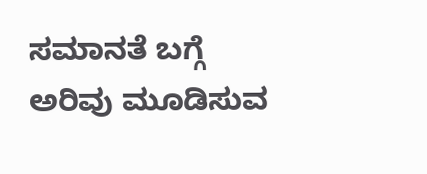ಸಮಾನತೆ ಬಗ್ಗೆ ಅರಿವು ಮೂಡಿಸುವ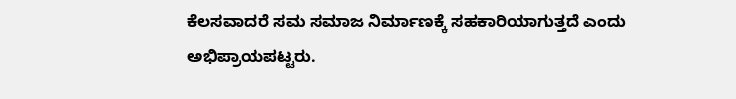ಕೆಲಸವಾದರೆ ಸಮ ಸಮಾಜ ನಿರ್ಮಾಣಕ್ಕೆ ಸಹಕಾರಿಯಾಗುತ್ತದೆ ಎಂದು ಅಭಿಪ್ರಾಯಪಟ್ಟರು.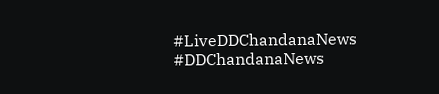#LiveDDChandanaNews #DDChandanaNews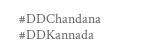#DDChandana #DDKannada